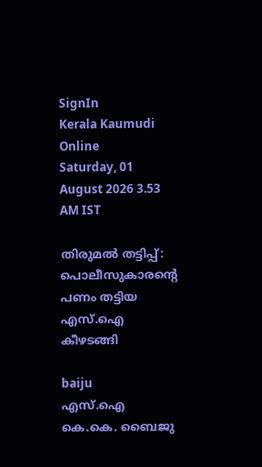SignIn
Kerala Kaumudi Online
Saturday, 01 August 2026 3.53 AM IST

തിരുമൽ തട്ടിപ്പ്: പൊലീസുകാരന്റെ പണം തട്ടിയ എസ്.ഐ കീഴടങ്ങി

baiju
എസ്.ഐ കെ.കെ. ബൈജു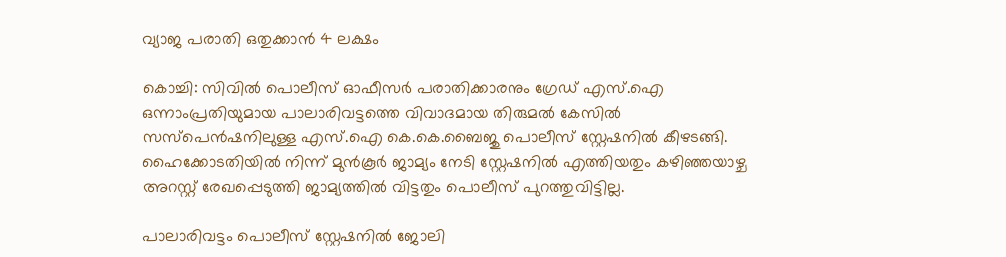വ്യാജ പരാതി ഒതുക്കാൻ 4 ലക്ഷം

കൊച്ചി: സിവിൽ പൊലീസ് ഓഫീസർ പരാതിക്കാരനും ഗ്രേഡ് എസ്.ഐ ഒന്നാംപ്രതിയുമായ പാലാരിവട്ടത്തെ വിവാദമായ തിരുമൽ കേസിൽ സസ്പെൻഷനിലുള്ള എസ്.ഐ കെ.കെ.ബൈജു പൊലീസ് സ്റ്റേഷനിൽ കീഴടങ്ങി. ഹൈക്കോടതിയിൽ നിന്ന് മുൻകൂർ ജാമ്യം നേടി സ്റ്റേഷനിൽ എത്തിയതും കഴിഞ്ഞയാഴ്ച അറസ്റ്റ് രേഖപ്പെടുത്തി ജാമ്യത്തിൽ വിട്ടതും പൊലീസ് പുറത്തുവിട്ടില്ല.

പാലാരിവട്ടം പൊലീസ് സ്റ്റേഷനിൽ ജോലി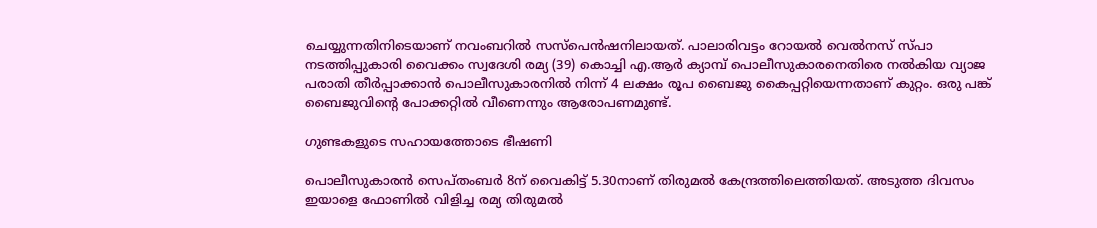ചെയ്യുന്നതിനിടെയാണ് നവംബറിൽ സസ്പെൻഷനിലായത്. പാലാരിവട്ടം റോയൽ വെൽനസ് സ്പാ നടത്തിപ്പുകാരി വൈക്കം സ്വദേശി രമ്യ (39) കൊച്ചി എ.ആർ ക്യാമ്പ് പൊലീസുകാരനെതിരെ നൽകിയ വ്യാജ പരാതി തീർപ്പാക്കാൻ പൊലീസുകാരനിൽ നിന്ന് 4 ലക്ഷം രൂപ ബൈജു കൈപ്പറ്റിയെന്നതാണ് കുറ്റം. ഒരു പങ്ക് ബൈജുവിന്റെ പോക്കറ്റിൽ വീണെന്നും ആരോപണമുണ്ട്.

ഗുണ്ടകളുടെ സഹായത്തോടെ ഭീഷണി

പൊലീസുകാരൻ സെപ്തംബർ 8ന് വൈകിട്ട് 5.30നാണ് തിരുമൽ കേന്ദ്രത്തിലെത്തിയത്. അടുത്ത ദിവസം ഇയാളെ ഫോണിൽ വിളിച്ച രമ്യ തിരുമൽ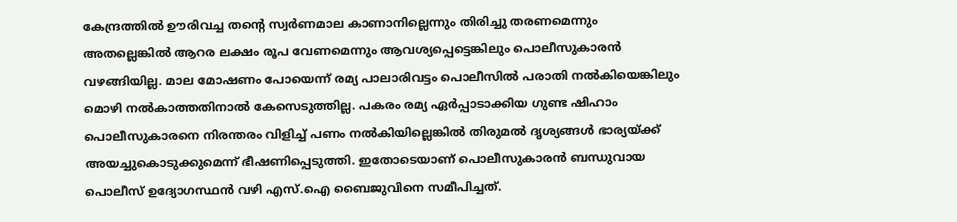കേന്ദ്രത്തിൽ ഊരിവച്ച തന്റെ സ്വർണമാല കാണാനില്ലെന്നും തിരിച്ചു തരണമെന്നും അതല്ലെങ്കിൽ ആറര ലക്ഷം രൂപ വേണമെന്നും ആവശ്യപ്പെട്ടെങ്കിലും പൊലീസുകാരൻ വഴങ്ങിയില്ല. മാല മോഷണം പോയെന്ന് രമ്യ പാലാരിവട്ടം പൊലീസിൽ പരാതി നൽകിയെങ്കിലും മൊഴി നൽകാത്തതിനാൽ കേസെടുത്തില്ല. പകരം രമ്യ ഏർപ്പാടാക്കിയ ഗുണ്ട ഷിഹാം പൊലീസുകാരനെ നിരന്തരം വിളിച്ച് പണം നൽകിയില്ലെങ്കിൽ തിരുമൽ ദൃശ്യങ്ങൾ ഭാര്യയ്ക്ക് അയച്ചുകൊടുക്കുമെന്ന് ഭീഷണിപ്പെടുത്തി. ഇതോടെയാണ് പൊലീസുകാരൻ ബന്ധുവായ പൊലീസ് ഉദ്യോഗസ്ഥൻ വഴി എസ്.ഐ ബൈജുവിനെ സമീപിച്ചത്.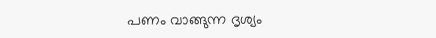പണം വാങ്ങുന്ന ദൃശ്യം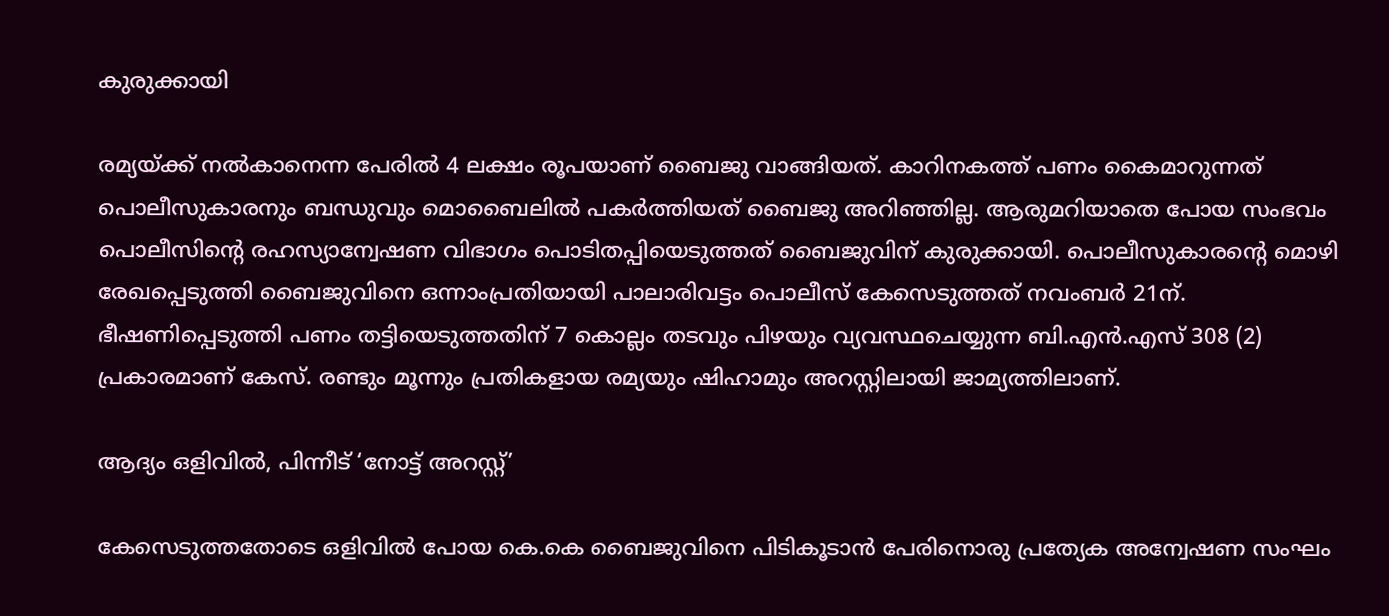കുരുക്കായി

രമ്യയ്ക്ക് നൽകാനെന്ന പേരിൽ 4 ലക്ഷം രൂപയാണ് ബൈജു വാങ്ങിയത്. കാറിനകത്ത് പണം കൈമാറുന്നത് പൊലീസുകാരനും ബന്ധുവും മൊബൈലിൽ പകർ‌ത്തിയത് ബൈജു അറിഞ്ഞില്ല. ആരുമറിയാതെ പോയ സംഭവം പൊലീസിന്റെ രഹസ്യാന്വേഷണ വിഭാഗം പൊടിതപ്പിയെടുത്തത് ബൈജുവിന് കുരുക്കായി. പൊലീസുകാരന്റെ മൊഴി രേഖപ്പെടുത്തി ബൈജുവിനെ ഒന്നാംപ്രതിയായി പാലാരിവട്ടം പൊലീസ് കേസെടുത്തത് നവംബർ 21ന്. ഭീഷണിപ്പെടുത്തി പണം തട്ടിയെടുത്തതിന് 7 കൊല്ലം തടവും പിഴയും വ്യവസ്ഥചെയ്യുന്ന ബി.എൻ.എസ് 308 (2) പ്രകാരമാണ് കേസ്. രണ്ടും മൂന്നും പ്രതികളായ രമ്യയും ഷിഹാമും അറസ്റ്റിലായി ജാമ്യത്തിലാണ്.

ആദ്യം ഒളിവിൽ, പിന്നീട് ‘നോട്ട് അറസ്റ്റ്’

കേസെടുത്തതോടെ ഒളിവിൽ പോയ കെ.കെ ബൈജുവിനെ പിടികൂടാൻ പേരിനൊരു പ്രത്യേക അന്വേഷണ സംഘം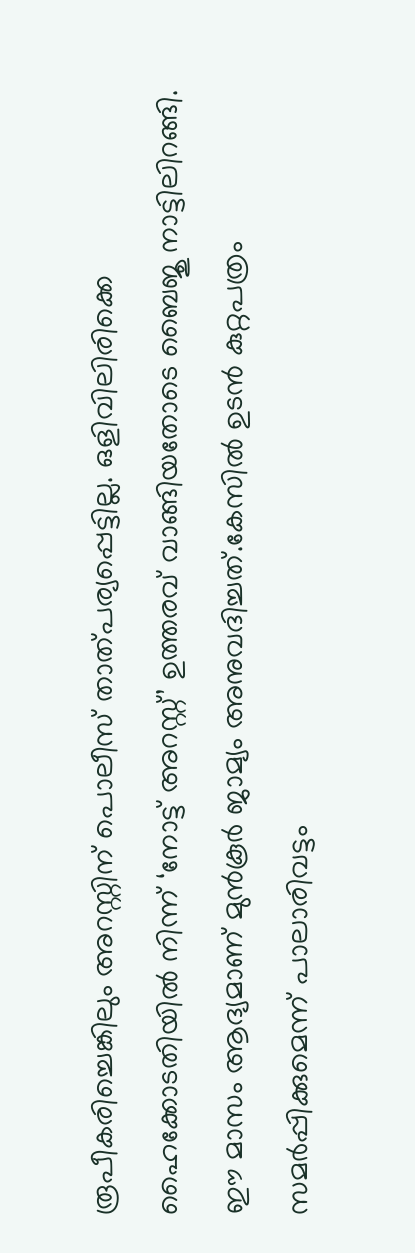രൂപീകരിച്ചെങ്കിലും അറസ്റ്റിന് പൊലീസ് താത്പര്യപ്പെട്ടില്ല. ഒളിവിലിരിക്കെ ഹൈക്കോടതിയിൽ നിന്ന് ‘നോട്ട് അറസ്റ്റ്’ ഉത്തരവ് വാങ്ങിയതോടെ ബൈജു നാട്ടിലിറങ്ങി. ഈ മാസം ആദ്യമാണ് മുൻകൂർ ജാമ്യം അനുവദിച്ചത്.കേസിൽ ഉടൻ കുറ്റപത്രം സമർപ്പിക്കുമെന്ന് പാലാരിവട്ടം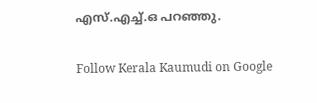എസ്.എച്ച്.ഒ പറഞ്ഞു.

Follow Kerala Kaumudi on Google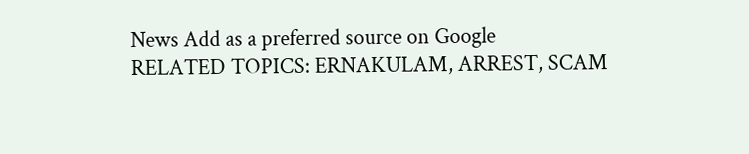News Add as a preferred source on Google
RELATED TOPICS: ERNAKULAM, ARREST, SCAM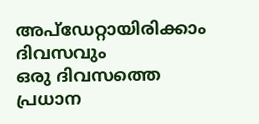അപ്ഡേറ്റായിരിക്കാം ദിവസവും
ഒരു ദിവസത്തെ പ്രധാന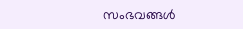സംഭവങ്ങൾ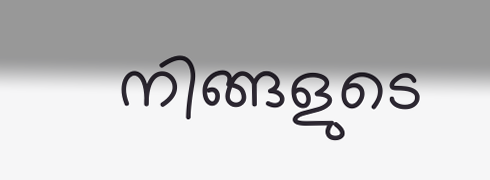നിങ്ങളുടെ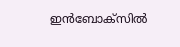ഇൻബോക്സിൽ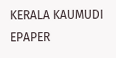KERALA KAUMUDI EPAPER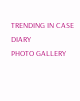TRENDING IN CASE DIARY
PHOTO GALLERY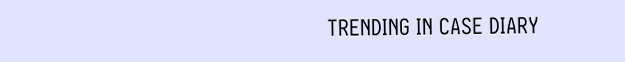TRENDING IN CASE DIARY